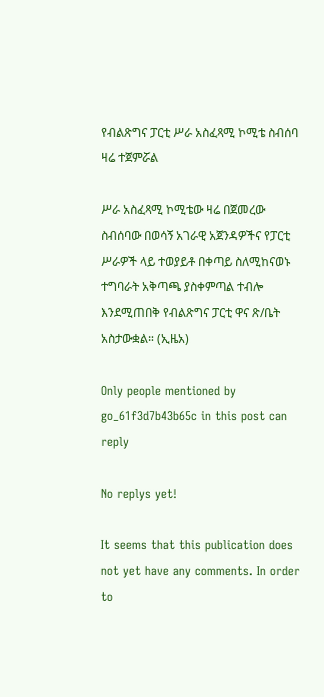የብልጽግና ፓርቲ ሥራ አስፈጻሚ ኮሚቴ ስብሰባ ዛሬ ተጀምሯል

ሥራ አስፈጻሚ ኮሚቴው ዛሬ በጀመረው ስብሰባው በወሳኝ አገራዊ አጀንዳዎችና የፓርቲ ሥራዎች ላይ ተወያይቶ በቀጣይ ስለሚከናወኑ ተግባራት አቅጣጫ ያስቀምጣል ተብሎ እንደሚጠበቅ የብልጽግና ፓርቲ ዋና ጽ/ቤት አስታውቋል። (ኢዜአ)

Only people mentioned by go_61f3d7b43b65c in this post can reply

No replys yet!

It seems that this publication does not yet have any comments. In order to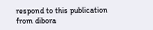respond to this publication from dibora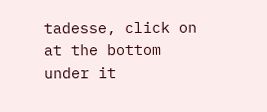tadesse, click on at the bottom under it